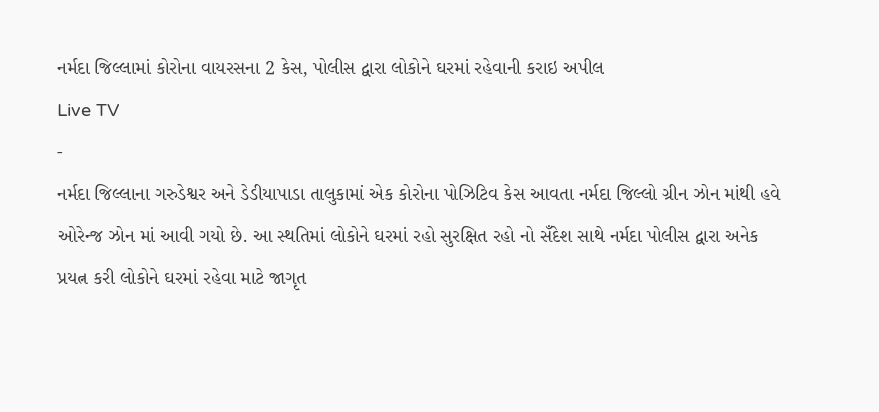નર્મદા જિલ્લામાં કોરોના વાયરસના 2 કેસ, પોલીસ દ્વારા લોકોને ઘરમાં રહેવાની કરાઇ અપીલ
Live TV
-
નર્મદા જિલ્લાના ગરુડેશ્વર અને ડેડીયાપાડા તાલુકામાં એક કોરોના પોઝિટિવ કેસ આવતા નર્મદા જિલ્લો ગ્રીન ઝોન માંથી હવે ઓરેન્જ ઝોન માં આવી ગયો છે. આ સ્થતિમાં લોકોને ઘરમાં રહો સુરક્ષિત રહો નો સઁદેશ સાથે નર્મદા પોલીસ દ્વારા અનેક પ્રયત્ન કરી લોકોને ઘરમાં રહેવા માટે જાગૃત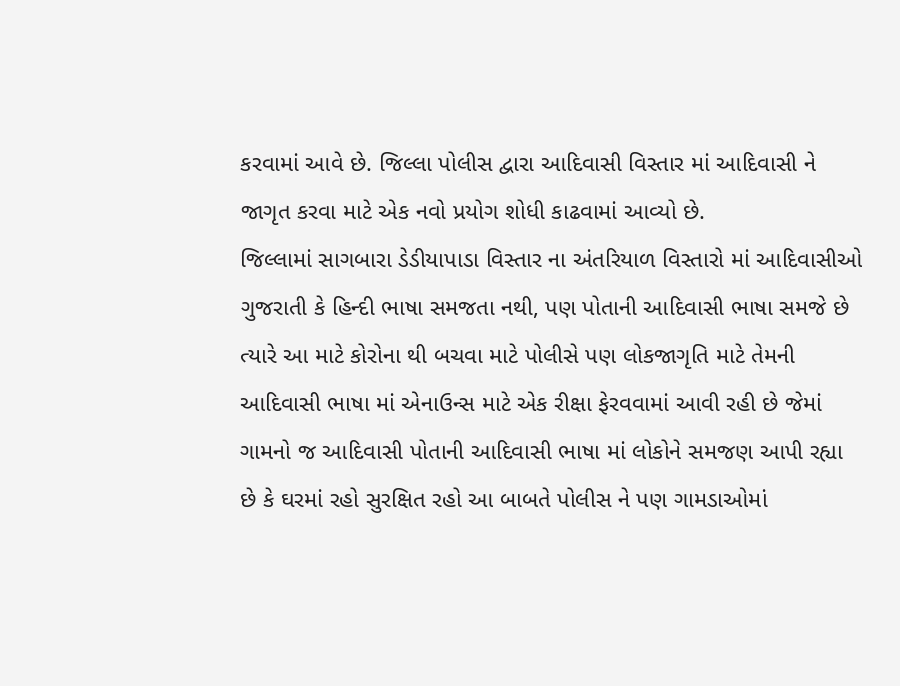કરવામાં આવે છે. જિલ્લા પોલીસ દ્વારા આદિવાસી વિસ્તાર માં આદિવાસી ને જાગૃત કરવા માટે એક નવો પ્રયોગ શોધી કાઢવામાં આવ્યો છે.
જિલ્લામાં સાગબારા ડેડીયાપાડા વિસ્તાર ના અંતરિયાળ વિસ્તારો માં આદિવાસીઓ ગુજરાતી કે હિન્દી ભાષા સમજતા નથી, પણ પોતાની આદિવાસી ભાષા સમજે છે ત્યારે આ માટે કોરોના થી બચવા માટે પોલીસે પણ લોકજાગૃતિ માટે તેમની આદિવાસી ભાષા માં એનાઉન્સ માટે એક રીક્ષા ફેરવવામાં આવી રહી છે જેમાં ગામનો જ આદિવાસી પોતાની આદિવાસી ભાષા માં લોકોને સમજણ આપી રહ્યા છે કે ઘરમાં રહો સુરક્ષિત રહો આ બાબતે પોલીસ ને પણ ગામડાઓમાં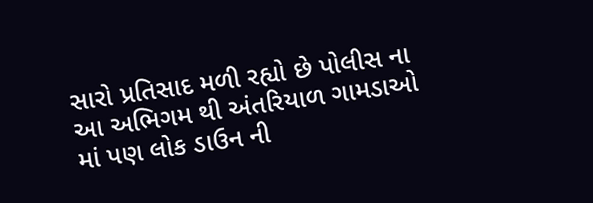સારો પ્રતિસાદ મળી રહ્યો છે પોલીસ ના આ અભિગમ થી અંતરિયાળ ગામડાઓ માં પણ લોક ડાઉન ની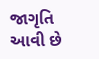જાગૃતિ આવી છે